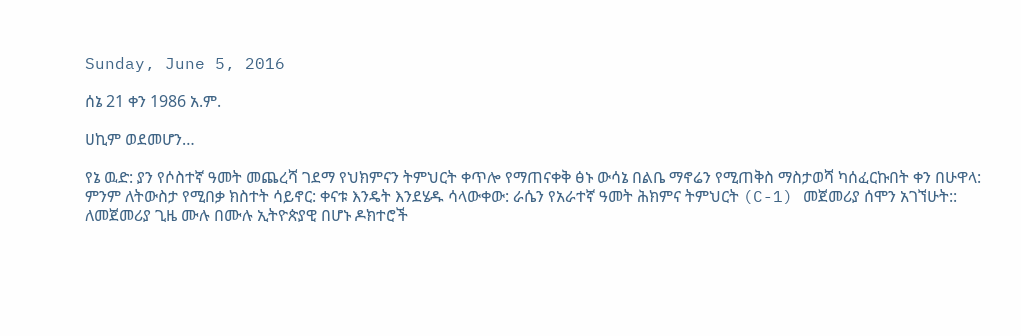Sunday, June 5, 2016

ሰኔ 21 ቀን 1986 አ.ም.

ሀኪም ወደመሆን…

የኔ ዉድ: ያን የሶስተኛ ዓመት መጨረሻ ገደማ የህክምናን ትምህርት ቀጥሎ የማጠናቀቅ ፅኑ ውሳኔ በልቤ ማኖሬን የሚጠቅስ ማስታወሻ ካሰፈርኩበት ቀን በሁዋላ: ምንም ለትውስታ የሚበቃ ክስተት ሳይኖር: ቀናቱ እንዴት እንደሄዱ ሳላውቀው: ራሴን የአራተኛ ዓመት ሕክምና ትምህርት (C-1) መጀመሪያ ሰሞን አገኘሁት:: ለመጀመሪያ ጊዜ ሙሉ በሙሉ ኢትዮጵያዊ በሆኑ ዶክተሮች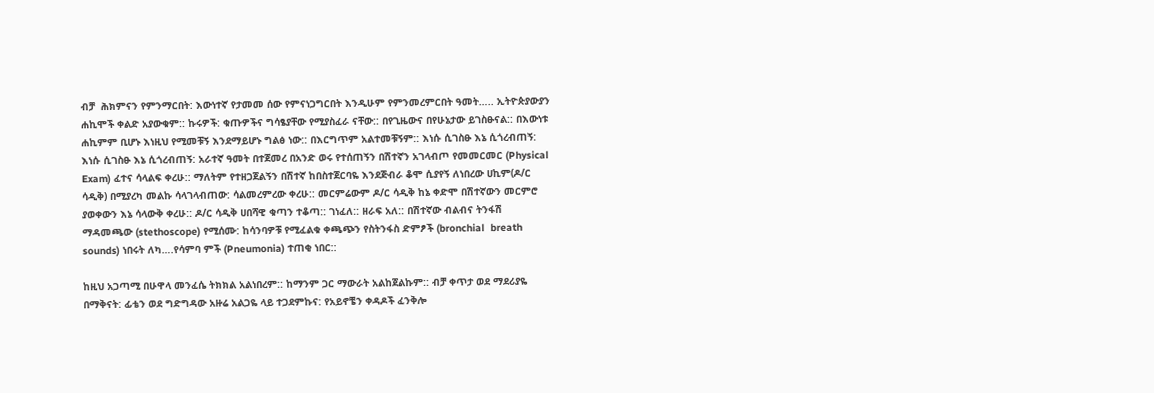ብቻ  ሕክምናን የምንማርበት: እውነተኛ የታመመ ሰው የምናነጋግርበት እንዲሁም የምንመረምርበት ዓመት….. ኢትዮጵያውያን ሐኪሞች ቀልድ አያውቁም:: ኩሩዎች: ቁጡዎችና ግሳፄያቸው የሚያስፈራ ናቸው:: በየጊዜውና በየሁኔታው ይገስፁናል:: በእውነቱ ሐኪምም ቢሆኑ እነዚህ የሚመቹኝ እንደማይሆኑ ግልፅ ነው:: በእርግጥም አልተመቹኝም:: እነሱ ሲገስፁ እኔ ሲጎረብጠኝ: እነሱ ሲገስፁ እኔ ሲጎረብጠኝ: አራተኛ ዓመት በተጀመረ በአንድ ወሩ የተሰጠኝን በሽተኛን አገላብጦ የመመርመር (Physical Exam) ፈተና ሳላልፍ ቀረሁ:: ማለትም የተዘጋጀልኝን በሽተኛ ከበስተጀርባዬ እንደጅብራ ቆሞ ሲያየኝ ለነበረው ሀኪም(ዶ/ር ሳዲቅ) በሚያረካ መልኩ ሳላገላብጠው: ሳልመረምረው ቀረሁ:: መርምሬውም ዶ/ር ሳዲቅ ከኔ ቀድሞ በሽተኛውን መርምሮ ያወቀውን እኔ ሳላውቅ ቀረሁ:: ዶ/ር ሳዲቅ ሀበሻዊ ቁጣን ተቆጣ:: ገነፈለ:: ዘራፍ አለ:: በሽተኛው ብልብና ትንፋሽ ማዳመጫው (stethoscope) የሚሰሙ: ከሳንባዎቹ የሚፈልቁ ቀጫጭን የስትንፋስ ድምፆች (bronchial  breath sounds) ነበሩት ለካ….የሳምባ ምች (Pneumonia) ተጠቂ ነበር::

ከዚህ አጋጣሚ በሁዋላ መንፈሴ ትክክል አልነበረም:: ከማንም ጋር ማውራት አልከጀልኩም:: ብቻ ቀጥታ ወደ ማደሪያዬ በማቅናት: ፊቴን ወደ ግድግዳው አዙሬ አልጋዬ ላይ ተጋደምኩና: የአይኖቼን ቀዳዶች ፈንቅሎ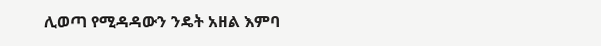ሊወጣ የሚዳዳውን ንዴት አዘል እምባ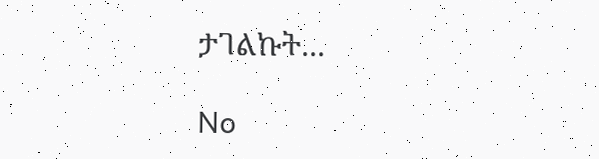ታገልኩት...

No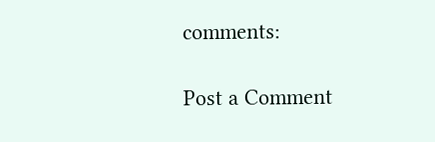comments:

Post a Comment